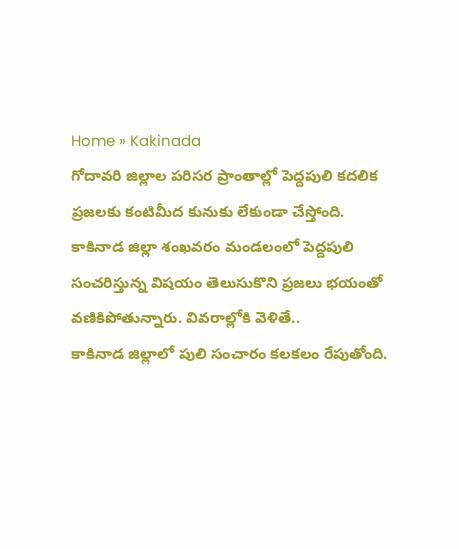Home » Kakinada
గోదావరి జిల్లాల పరిసర ప్రాంతాల్లో పెద్దపులి కదలిక ప్రజలకు కంటిమీద కునుకు లేకుండా చేస్తోంది. కాకినాడ జిల్లా శంఖవరం మండలంలో పెద్దపులి సంచరిస్తున్న విషయం తెలుసుకొని ప్రజలు భయంతో వణికిపోతున్నారు. వివరాల్లోకి వెళితే..
కాకినాడ జిల్లాలో పులి సంచారం కలకలం రేపుతోంది.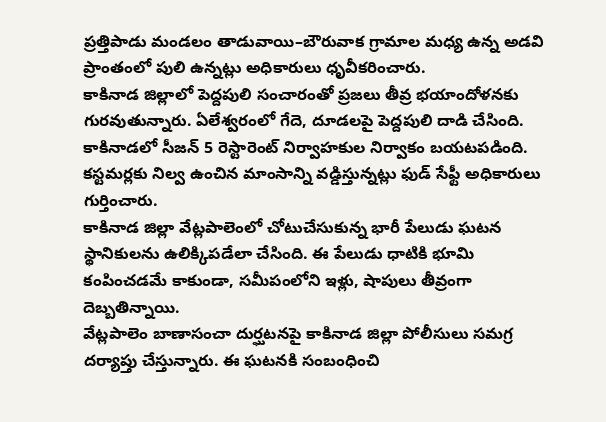ప్రత్తిపాడు మండలం తాడువాయి–బౌరువాక గ్రామాల మధ్య ఉన్న అడవి ప్రాంతంలో పులి ఉన్నట్లు అధికారులు ధృవీకరించారు.
కాకినాడ జిల్లాలో పెద్దపులి సంచారంతో ప్రజలు తీవ్ర భయాందోళనకు గురవుతున్నారు. ఏలేశ్వరంలో గేదె, దూడలపై పెద్దపులి దాడి చేసింది.
కాకినాడలో సీజన్ 5 రెస్టారెంట్ నిర్వాహకుల నిర్వాకం బయటపడింది. కస్టమర్లకు నిల్వ ఉంచిన మాంసాన్ని వడ్డిస్తున్నట్లు ఫుడ్ సేఫ్టీ అధికారులు గుర్తించారు.
కాకినాడ జిల్లా వేట్లపాలెంలో చోటుచేసుకున్న భారీ పేలుడు ఘటన స్థానికులను ఉలిక్కిపడేలా చేసింది. ఈ పేలుడు ధాటికి భూమి కంపించడమే కాకుండా, సమీపంలోని ఇళ్లు, షాపులు తీవ్రంగా దెబ్బతిన్నాయి.
వేట్లపాలెం బాణాసంచా దుర్ఘటనపై కాకినాడ జిల్లా పోలీసులు సమగ్ర దర్యాప్తు చేస్తున్నారు. ఈ ఘటనకి సంబంధించి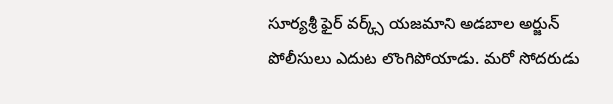సూర్యశ్రీ ఫైర్ వర్క్స్ యజమాని అడబాల అర్జున్ పోలీసులు ఎదుట లొంగిపోయాడు. మరో సోదరుడు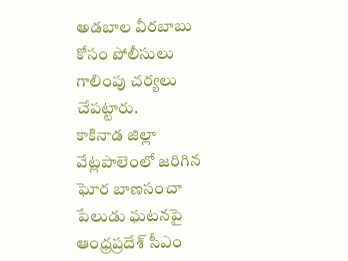అడబాల వీరబాబు కోసం పోలీసులు గాలింపు చర్యలు చేపట్టారు.
కాకినాడ జిల్లా వేట్లపాలెంలో జరిగిన ఘోర బాణసంచా పేలుడు ఘటనపై ఆంధ్రప్రదేశ్ సీఎం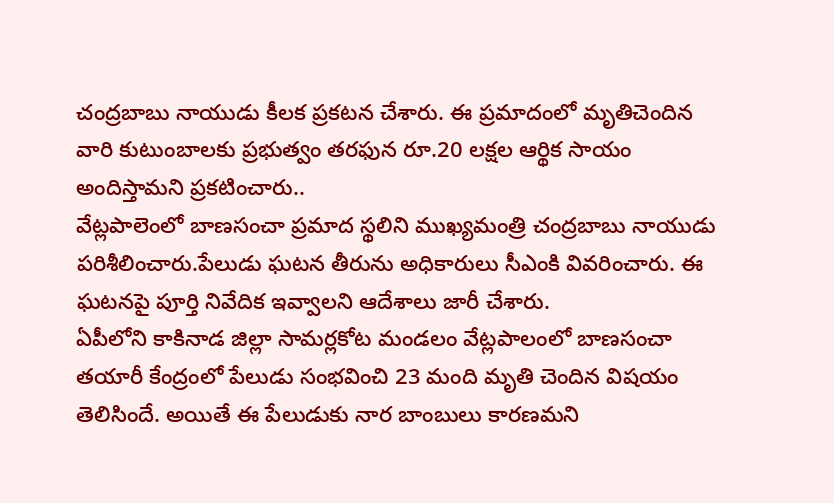చంద్రబాబు నాయుడు కీలక ప్రకటన చేశారు. ఈ ప్రమాదంలో మృతిచెందిన వారి కుటుంబాలకు ప్రభుత్వం తరఫున రూ.20 లక్షల ఆర్థిక సాయం అందిస్తామని ప్రకటించారు..
వేట్లపాలెంలో బాణసంచా ప్రమాద స్థలిని ముఖ్యమంత్రి చంద్రబాబు నాయుడు పరిశీలించారు.పేలుడు ఘటన తీరును అధికారులు సీఎంకి వివరించారు. ఈ ఘటనపై పూర్తి నివేదిక ఇవ్వాలని ఆదేశాలు జారీ చేశారు.
ఏపీలోని కాకినాడ జిల్లా సామర్లకోట మండలం వేట్లపాలంలో బాణసంచా తయారీ కేంద్రంలో పేలుడు సంభవించి 23 మంది మృతి చెందిన విషయం తెలిసిందే. అయితే ఈ పేలుడుకు నార బాంబులు కారణమని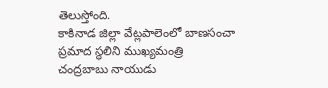తెలుస్తోంది.
కాకినాడ జిల్లా వేట్లపాలెంలో బాణసంచా ప్రమాద స్థలిని ముఖ్యమంత్రి చంద్రబాబు నాయుడు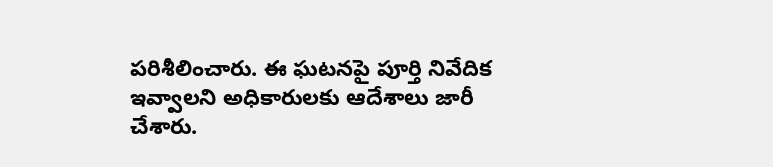పరిశీలించారు. ఈ ఘటనపై పూర్తి నివేదిక ఇవ్వాలని అధికారులకు ఆదేశాలు జారీ చేశారు.